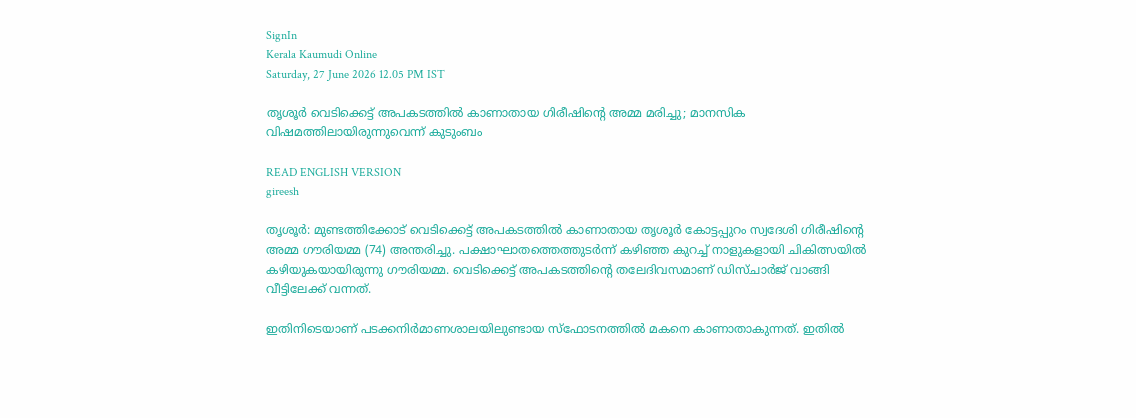SignIn
Kerala Kaumudi Online
Saturday, 27 June 2026 12.05 PM IST

തൃശൂർ വെടിക്കെട്ട് അപകടത്തിൽ കാണാതായ ഗിരീഷിന്റെ അമ്മ മരിച്ചു; മാനസിക വിഷമത്തിലായിരുന്നുവെന്ന് കുടുംബം

READ ENGLISH VERSION
gireesh

തൃശൂർ: മുണ്ടത്തിക്കോട് വെടിക്കെട്ട് അപകടത്തിൽ കാണാതായ തൃശൂർ കോട്ടപ്പുറം സ്വദേശി ഗിരീഷിന്റെ അമ്മ ഗൗരിയമ്മ (74) അന്തരിച്ചു. പക്ഷാഘാതത്തെത്തുടർന്ന് കഴിഞ്ഞ കുറച്ച് നാളുകളായി ചികിത്സയിൽ കഴിയുകയായിരുന്നു ഗൗരിയമ്മ. വെടിക്കെട്ട് അപകടത്തിന്റെ തലേദിവസമാണ് ഡിസ്‌ചാർജ് വാങ്ങി വീട്ടിലേക്ക് വന്നത്.

ഇതിനിടെയാണ് പടക്കനിർമാണശാലയിലുണ്ടായ സ്‌ഫോടനത്തിൽ മകനെ കാണാതാകുന്നത്. ഇതിൽ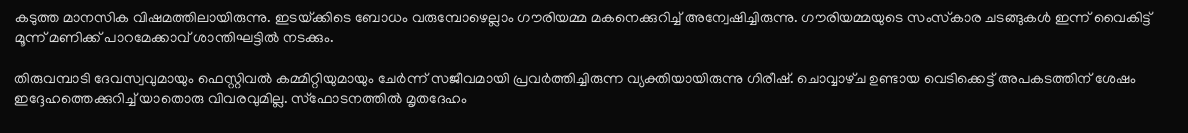കടുത്ത മാനസിക വിഷമത്തിലായിരുന്നു. ഇടയ്‌ക്കിടെ ബോധം വരുമ്പോഴെല്ലാം ഗൗരിയമ്മ മകനെക്കുറിച്ച് അന്വേഷിച്ചിരുന്നു. ഗൗരിയമ്മയുടെ സംസ്‌കാര ചടങ്ങുകൾ ഇന്ന് വൈകിട്ട് മൂന്ന് മണിക്ക് പാറമേക്കാവ് ശാന്തിഘട്ടിൽ നടക്കും.

തിരുവമ്പാടി ദേവസ്വവുമായും ഫെസ്റ്റിവൽ കമ്മിറ്റിയുമായും ചേർന്ന് സജീവമായി പ്രവർത്തിച്ചിരുന്ന വ്യക്തിയായിരുന്നു ഗിരീഷ്. ചൊവ്വാഴ്‌ച ഉണ്ടായ വെടിക്കെട്ട് അപകടത്തിന് ശേഷം ഇദ്ദേഹത്തെക്കുറിച്ച് യാതൊരു വിവരവുമില്ല. സ്‌ഫോടനത്തിൽ മൃതദേഹം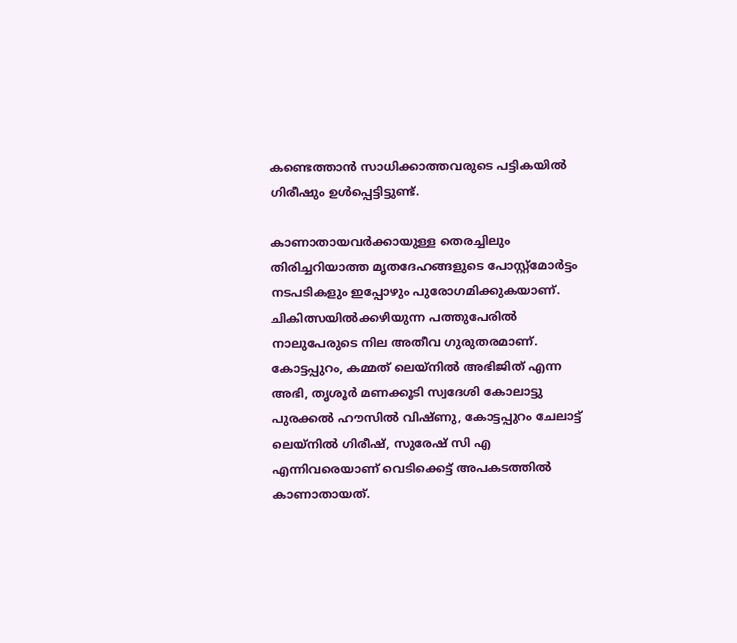കണ്ടെത്താൻ സാധിക്കാത്തവരുടെ പട്ടികയിൽ ഗിരീഷും ഉൾപ്പെട്ടിട്ടുണ്ട്.

കാണാതായവർക്കായുള്ള തെരച്ചിലും തിരിച്ചറിയാത്ത മൃതദേഹങ്ങളുടെ പോസ്റ്റ്‌മോർട്ടം നടപടികളും ഇപ്പോഴും പുരോഗമിക്കുകയാണ്. ചികിത്സയിൽക്കഴിയുന്ന പത്തുപേരിൽ നാലുപേരുടെ നില അതീവ ഗുരുതരമാണ്. കോട്ടപ്പുറം, കമ്മത് ലെയ്‌നിൽ അഭിജിത് എന്ന അഭി, തൃശൂർ മണക്കൂടി സ്വദേശി കോലാട്ടു പുരക്കൽ ഹൗസിൽ വിഷ്ണു, കോട്ടപ്പുറം ചേലാട്ട് ലെയ്‌നിൽ ഗിരീഷ്, സുരേഷ് സി എ എന്നിവരെയാണ് വെടിക്കെട്ട് അപകടത്തിൽ കാണാതായത്.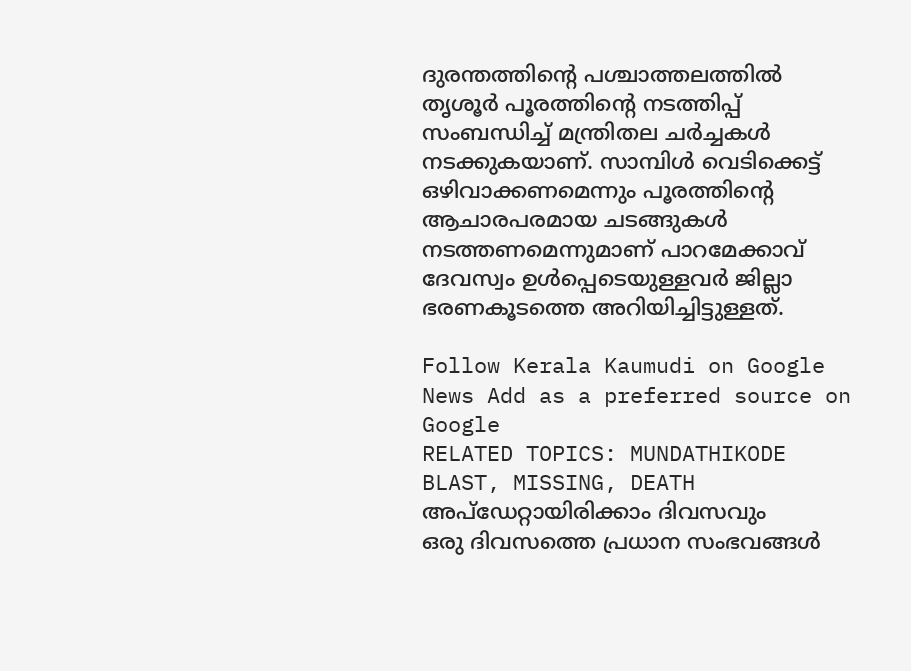ദുരന്തത്തിന്റെ പശ്ചാത്തലത്തിൽ തൃശൂർ പൂരത്തിന്റെ നടത്തിപ്പ് സംബന്ധിച്ച് മന്ത്രിതല ചർച്ചകൾ നടക്കുകയാണ്. സാമ്പിൾ വെടിക്കെട്ട് ഒഴിവാക്കണമെന്നും പൂരത്തിന്റെ ആചാരപരമായ ചടങ്ങുകൾ നടത്തണമെന്നുമാണ് പാറമേക്കാവ് ദേവസ്വം ഉൾപ്പെടെയുള്ളവർ ജില്ലാ ഭരണകൂടത്തെ അറിയിച്ചിട്ടുള്ളത്.

Follow Kerala Kaumudi on Google News Add as a preferred source on Google
RELATED TOPICS: MUNDATHIKODE BLAST, MISSING, DEATH
അപ്ഡേറ്റായിരിക്കാം ദിവസവും
ഒരു ദിവസത്തെ പ്രധാന സംഭവങ്ങൾ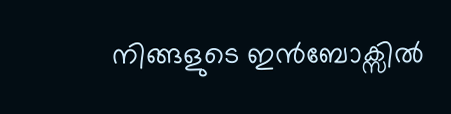നിങ്ങളുടെ ഇൻബോക്സിൽ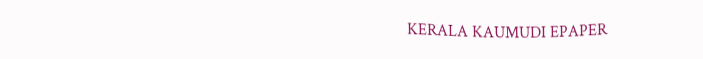KERALA KAUMUDI EPAPER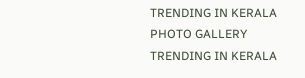TRENDING IN KERALA
PHOTO GALLERY
TRENDING IN KERALA